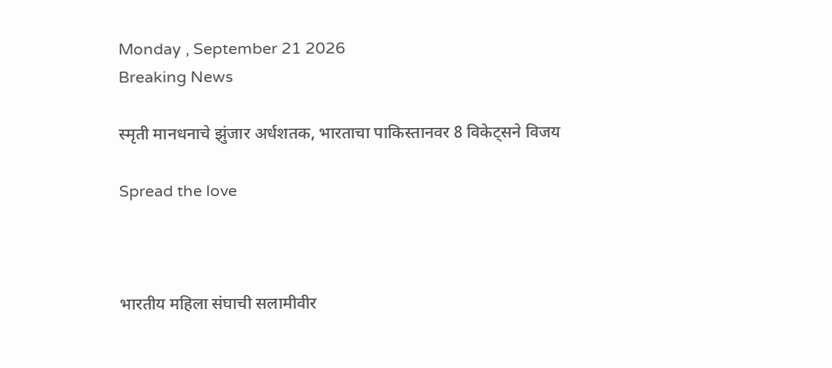Monday , September 21 2026
Breaking News

स्मृती मानधनाचे झुंजार अर्धशतक, भारताचा पाकिस्तानवर 8 विकेट्सने विजय

Spread the love



भारतीय महिला संघाची सलामीवीर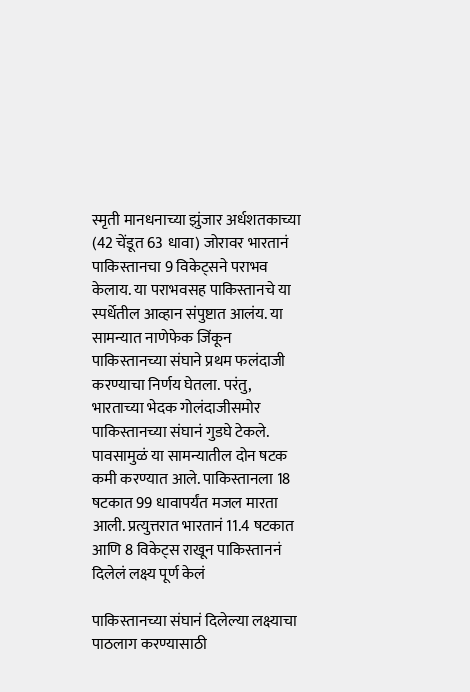स्मृती मानधनाच्या झुंजार अर्धशतकाच्या (42 चेंडूत 63 धावा) जोरावर भारतानं पाकिस्तानचा 9 विकेट्सने पराभव केलाय. या पराभवसह पाकिस्तानचे या स्पर्धेतील आव्हान संपुष्टात आलंय. या सामन्यात नाणेफेक जिंकून पाकिस्तानच्या संघाने प्रथम फलंदाजी करण्याचा निर्णय घेतला. परंतु, भारताच्या भेदक गोलंदाजीसमोर पाकिस्तानच्या संघानं गुडघे टेकले. पावसामुळं या सामन्यातील दोन षटक कमी करण्यात आले. पाकिस्तानला 18 षटकात 99 धावापर्यंत मजल मारता आली. प्रत्युत्तरात भारतानं 11.4 षटकात आणि 8 विकेट्स राखून पाकिस्ताननं दिलेलं लक्ष्य पूर्ण केलं

पाकिस्तानच्या संघानं दिलेल्या लक्ष्याचा पाठलाग करण्यासाठी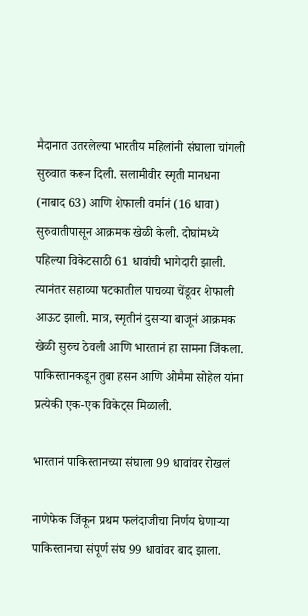मैदानात उतरलेल्या भारतीय महिलांनी संघाला चांगली सुरुवात करून दिली. सलामीवीर स्मृती मानधना (नाबाद 63) आणि शेफाली वर्मानं (16 धावा) सुरुवातीपासून आक्रमक खेळी केली. दोघांमध्ये पहिल्या विकेटसाठी 61 धावांची भागेदारी झाली. त्यानंतर सहाव्या षटकातील पाचव्या चेंडूवर शेफाली आऊट झाली. मात्र, स्मृतीनं दुसऱ्या बाजूनं आक्रमक खेळी सुरुच ठेवली आणि भारतानं हा सामना जिंकला. पाकिस्तानकडून तुबा हसन आणि ओमैमा सोहेल यांना प्रत्येकी एक-एक विकेट्स मिळाली.

भारतानं पाकिस्तानच्या संघाला 99 धावांवर रोखलं

नाणेफेक जिंकून प्रथम फलंदाजीचा निर्णय घेणाऱ्या पाकिस्तानचा संपूर्ण संघ 99 धावांवर बाद झाला.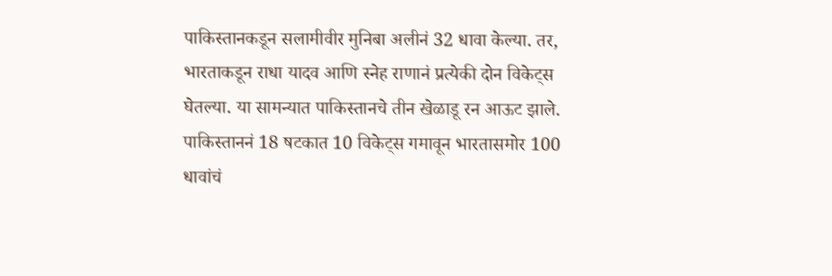पाकिस्तानकडून सलामीवीर मुनिबा अलीनं 32 धावा केल्या. तर, भारताकडून राधा यादव आणि स्नेह राणानं प्रत्येकी दोन विकेट्स घेतल्या. या सामन्यात पाकिस्तानचे तीन खेळाडू रन आऊट झाले. पाकिस्ताननं 18 षटकात 10 विकेट्स गमावून भारतासमोर 100 धावांचं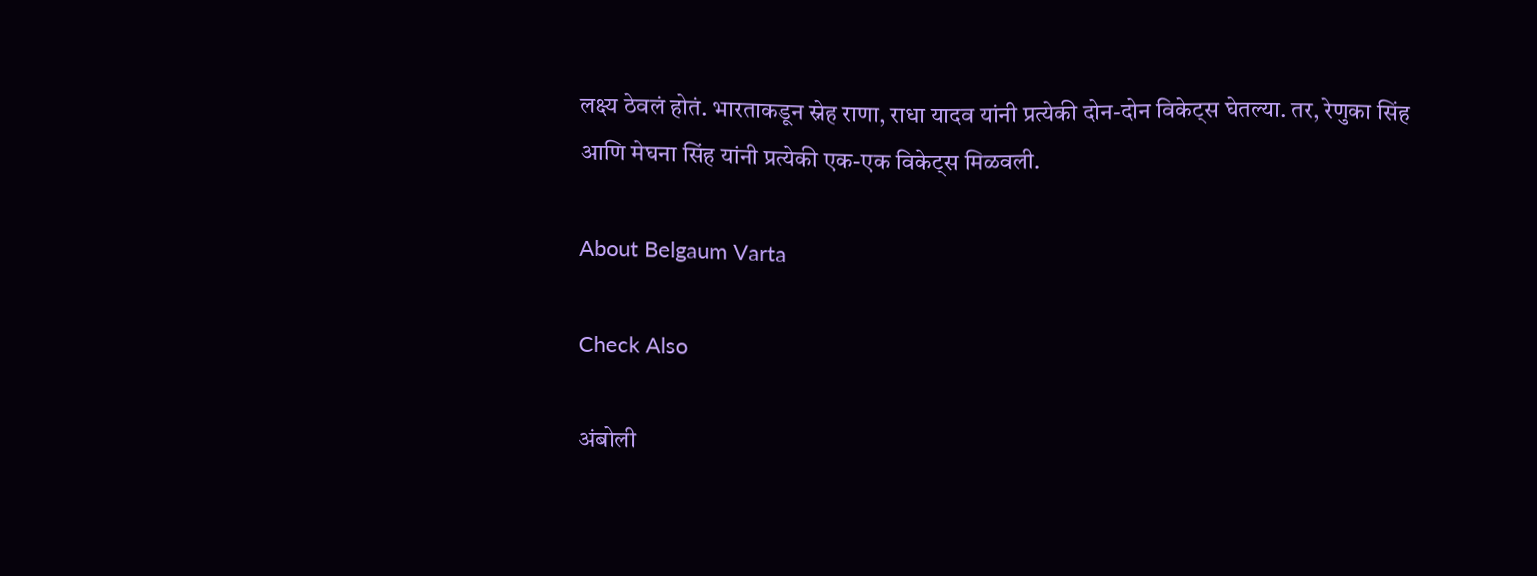लक्ष्य ठेवलं होतं. भारताकडून स्नेह राणा, राधा यादव यांनी प्रत्येकी दोन-दोन विकेट्स घेतल्या. तर, रेणुका सिंह आणि मेघना सिंह यांनी प्रत्येकी एक-एक विकेट्स मिळवली.

About Belgaum Varta

Check Also

अंबोली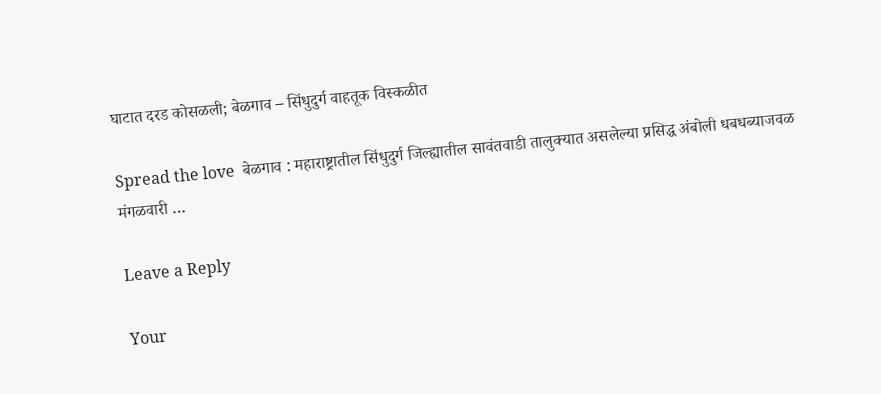घाटात दरड कोसळली; बेळगाव – सिंधुदुर्ग वाहतूक विस्कळीत

Spread the love  बेळगाव : महाराष्ट्रातील सिंधुदुर्ग जिल्ह्यातील सावंतवाडी तालुक्यात असलेल्या प्रसिद्ध अंबोली धबधब्याजवळ मंगळवारी …

Leave a Reply

Your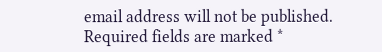email address will not be published. Required fields are marked *